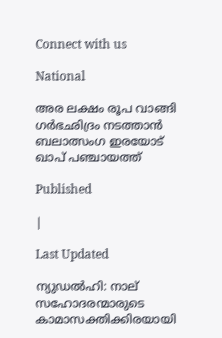Connect with us

National

അര ലക്ഷം രൂപ വാങ്ങി ഗര്‍ഭഛിദ്രം നടത്താന്‍ ബലാത്സംഗ ഇരയോട് ഖാപ് പഞ്ചായത്ത്

Published

|

Last Updated

ന്യുഡല്‍ഹി: നാല് സഹോദരന്മാരുടെ കാമാസക്തിക്കിരയായി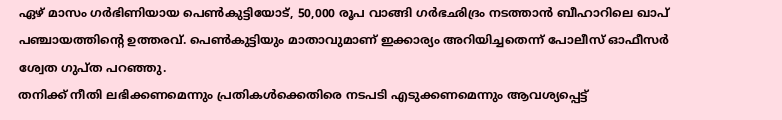ഏഴ് മാസം ഗര്‍ഭിണിയായ പെണ്‍കുട്ടിയോട്, 50,000 രൂപ വാങ്ങി ഗര്‍ഭഛിദ്രം നടത്താന്‍ ബീഹാറിലെ ഖാപ് പഞ്ചായത്തിന്റെ ഉത്തരവ്. പെണ്‍കുട്ടിയും മാതാവുമാണ് ഇക്കാര്യം അറിയിച്ചതെന്ന് പോലീസ് ഓഫീസര്‍ ശ്വേത ഗുപ്ത പറഞ്ഞു.
തനിക്ക് നീതി ലഭിക്കണമെന്നും പ്രതികള്‍ക്കെതിരെ നടപടി എടുക്കണമെന്നും ആവശ്യപ്പെട്ട്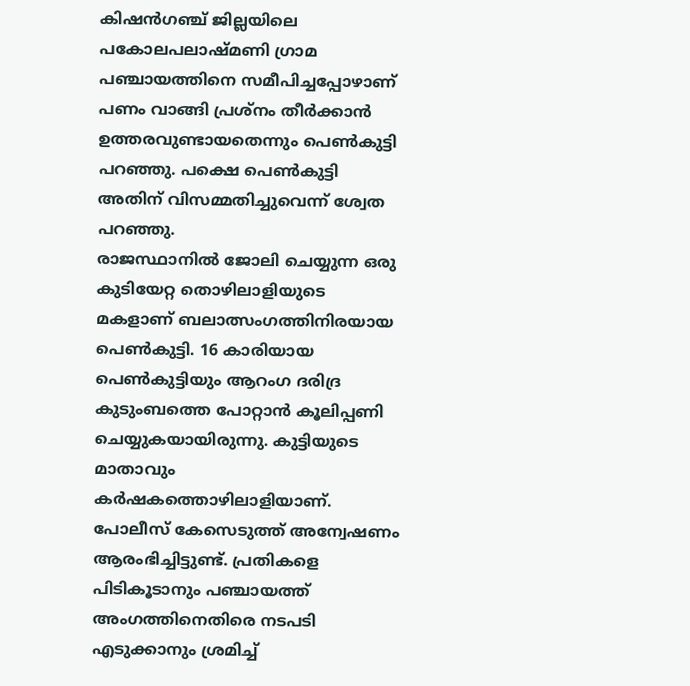കിഷന്‍ഗഞ്ച് ജില്ലയിലെ പകോലപലാഷ്മണി ഗ്രാമ പഞ്ചായത്തിനെ സമീപിച്ചപ്പോഴാണ് പണം വാങ്ങി പ്രശ്‌നം തീര്‍ക്കാന്‍ ഉത്തരവുണ്ടായതെന്നും പെണ്‍കുട്ടി പറഞ്ഞു. പക്ഷെ പെണ്‍കുട്ടി അതിന് വിസമ്മതിച്ചുവെന്ന് ശ്വേത പറഞ്ഞു.
രാജസ്ഥാനില്‍ ജോലി ചെയ്യുന്ന ഒരു കുടിയേറ്റ തൊഴിലാളിയുടെ മകളാണ് ബലാത്സംഗത്തിനിരയായ പെണ്‍കുട്ടി. 16 കാരിയായ പെണ്‍കുട്ടിയും ആറംഗ ദരിദ്ര കുടുംബത്തെ പോറ്റാന്‍ കൂലിപ്പണി ചെയ്യുകയായിരുന്നു. കുട്ടിയുടെ മാതാവും കര്‍ഷകത്തൊഴിലാളിയാണ്. പോലീസ് കേസെടുത്ത് അന്വേഷണം ആരംഭിച്ചിട്ടുണ്ട്. പ്രതികളെ പിടികൂടാനും പഞ്ചായത്ത് അംഗത്തിനെതിരെ നടപടി എടുക്കാനും ശ്രമിച്ച്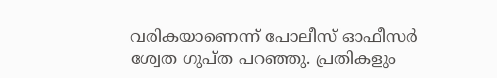വരികയാണെന്ന് പോലീസ് ഓഫീസര്‍ ശ്വേത ഗുപ്ത പറഞ്ഞു. പ്രതികളും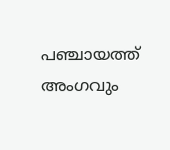പഞ്ചായത്ത് അംഗവും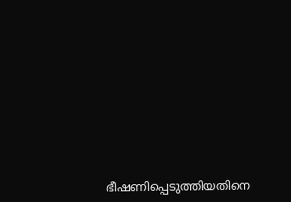ഭീഷണിപ്പെടുത്തിയതിനെ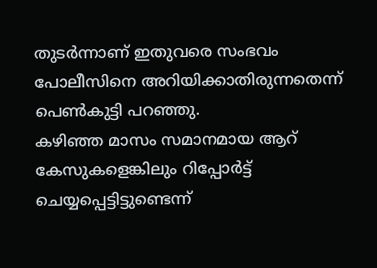തുടര്‍ന്നാണ് ഇതുവരെ സംഭവം പോലീസിനെ അറിയിക്കാതിരുന്നതെന്ന് പെണ്‍കുട്ടി പറഞ്ഞു.
കഴിഞ്ഞ മാസം സമാനമായ ആറ് കേസുകളെങ്കിലും റിപ്പോര്‍ട്ട് ചെയ്യപ്പെട്ടിട്ടുണ്ടെന്ന്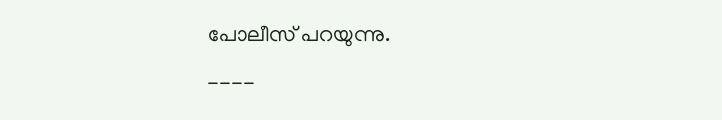പോലീസ് പറയുന്നു.

----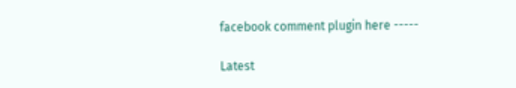facebook comment plugin here -----

Latest